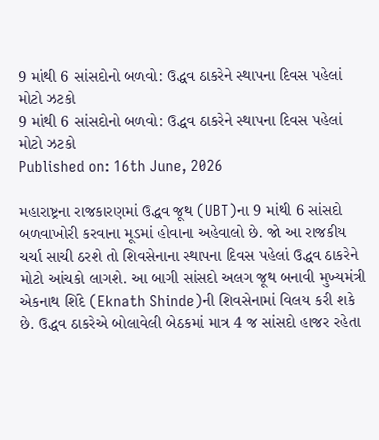9 માંથી 6 સાંસદોનો બળવો: ઉદ્ધવ ઠાકરેને સ્થાપના દિવસ પહેલાં મોટો ઝટકો
9 માંથી 6 સાંસદોનો બળવો: ઉદ્ધવ ઠાકરેને સ્થાપના દિવસ પહેલાં મોટો ઝટકો
Published on: 16th June, 2026

મહારાષ્ટ્રના રાજકારણમાં ઉદ્ધવ જૂથ (UBT)ના 9 માંથી 6 સાંસદો બળવાખોરી કરવાના મૂડમાં હોવાના અહેવાલો છે. જો આ રાજકીય ચર્ચા સાચી ઠરશે તો શિવસેનાના સ્થાપના દિવસ પહેલાં ઉદ્ધવ ઠાકરેને મોટો આંચકો લાગશે. આ બાગી સાંસદો અલગ જૂથ બનાવી મુખ્યમંત્રી એકનાથ શિંદે (Eknath Shinde)ની શિવસેનામાં વિલય કરી શકે છે. ઉદ્ધવ ઠાકરેએ બોલાવેલી બેઠકમાં માત્ર 4 જ સાંસદો હાજર રહેતા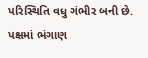પરિસ્થિતિ વધુ ગંભીર બની છે. પક્ષમાં ભંગાણ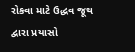રોકવા માટે ઉદ્ધવ જૂથ દ્વારા પ્રયાસો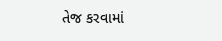તેજ કરવામાં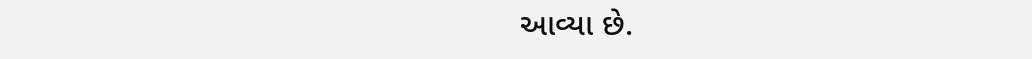આવ્યા છે.